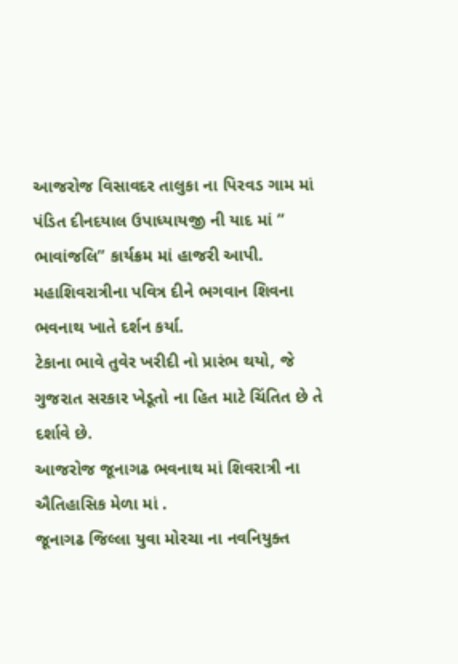આજરોજ વિસાવદર તાલુકા ના પિરવડ ગામ માં પંડિત દીનદયાલ ઉપાધ્યાયજી ની યાદ માં ” ભાવાંજલિ” કાર્યક્રમ માં હાજરી આપી.
મહાશિવરાત્રીના પવિત્ર દીને ભગવાન શિવના ભવનાથ ખાતે દર્શન કર્યા.
ટેકાના ભાવે તુવેર ખરીદી નો પ્રારંભ થયો, જે ગુજરાત સરકાર ખેડૂતો ના હિત માટે ચિંતિત છે તે દર્શાવે છે.
આજરોજ જૂનાગઢ ભવનાથ માં શિવરાત્રી ના ઐતિહાસિક મેળા માં .
જૂનાગઢ જિલ્લા યુવા મોરચા ના નવનિયુક્ત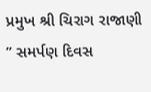પ્રમુખ શ્રી ચિરાગ રાજાણી
” સમર્પણ દિવસ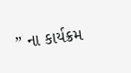” ના કાર્યક્રમ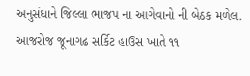અનુસંધાને જિલ્લા ભાજપ ના આગેવાનો ની બેઠક મળેલ.
આજરોજ જૂનાગઢ સર્કિટ હાઉસ ખાતે ૧૧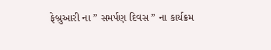ફેબ્રુઆરી ના ” સમર્પણ દિવસ ” ના કાર્યક્રમ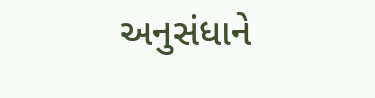અનુસંધાને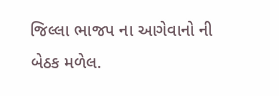જિલ્લા ભાજપ ના આગેવાનો ની બેઠક મળેલ.